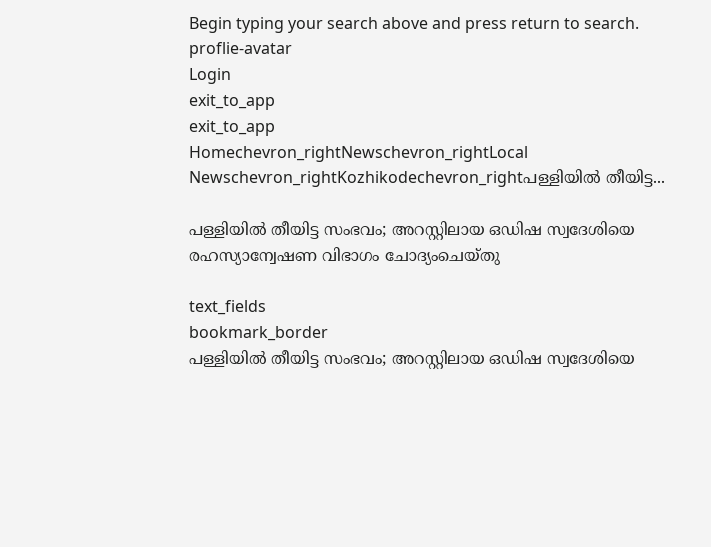Begin typing your search above and press return to search.
proflie-avatar
Login
exit_to_app
exit_to_app
Homechevron_rightNewschevron_rightLocal Newschevron_rightKozhikodechevron_rightപള്ളിയിൽ തീയിട്ട...

പള്ളിയിൽ തീയിട്ട സംഭവം; അറസ്റ്റിലായ ഒഡിഷ സ്വദേശിയെ രഹസ്യാന്വേഷണ വിഭാഗം ചോദ്യംചെയ്തു

text_fields
bookmark_border
പള്ളിയിൽ തീയിട്ട സംഭവം; അറസ്റ്റിലായ ഒഡിഷ സ്വദേശിയെ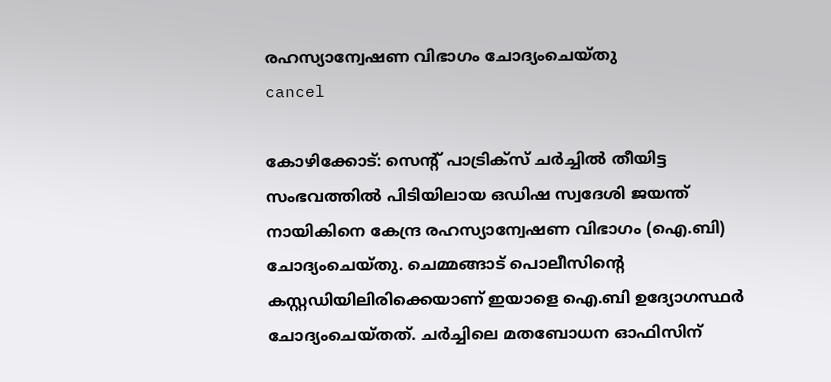രഹസ്യാന്വേഷണ വിഭാഗം ചോദ്യംചെയ്തു
cancel

കോഴിക്കോട്: സെന്‍റ് പാട്രിക്സ് ചർച്ചിൽ തീയിട്ട സംഭവത്തിൽ പിടിയിലായ ഒഡിഷ സ്വദേശി ജയന്ത് നായികിനെ കേന്ദ്ര രഹസ്യാന്വേഷണ വിഭാഗം (ഐ.ബി) ചോദ്യംചെയ്തു. ചെമ്മങ്ങാട് പൊലീസിന്റെ കസ്റ്റഡിയിലിരിക്കെയാണ് ഇയാളെ ഐ.ബി ഉദ്യോഗസ്ഥർ ചോദ്യംചെയ്തത്. ചർച്ചിലെ മതബോധന ഓഫിസിന്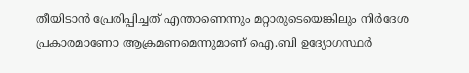തീയിടാൻ പ്രേരിപ്പിച്ചത് എന്താണെന്നും മറ്റാരുടെയെങ്കിലും നിർദേശ പ്രകാരമാണോ ആക്രമണമെന്നുമാണ് ഐ.ബി ഉദ്യോഗസ്ഥർ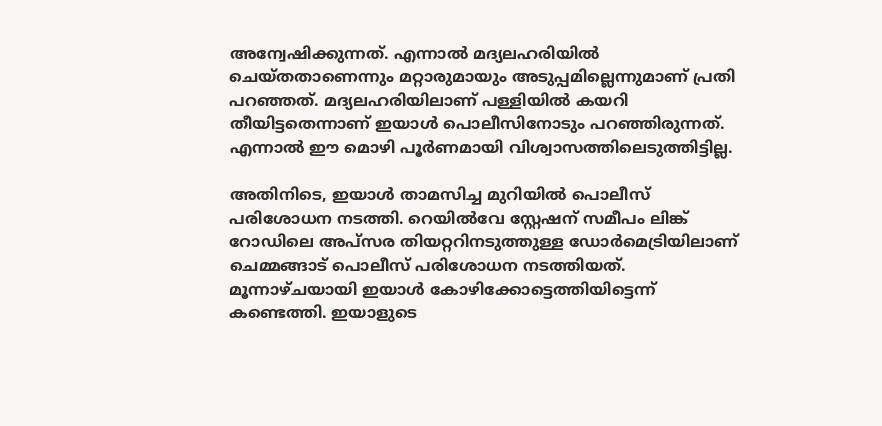അന്വേഷിക്കുന്നത്. എന്നാൽ മദ്യലഹരിയിൽ ചെയ്തതാണെന്നും മറ്റാരുമായും അടുപ്പമില്ലെന്നുമാണ് പ്രതി പറഞ്ഞത്. മദ്യലഹരിയിലാണ് പള്ളിയിൽ കയറി തീയിട്ടതെന്നാണ് ഇയാൾ പൊലീസിനോടും പറഞ്ഞിരുന്നത്. എന്നാൽ ഈ മൊഴി പൂർണമായി വിശ്വാസത്തിലെടുത്തിട്ടില്ല.

അതിനിടെ, ഇയാൾ താമസിച്ച മുറിയിൽ പൊലീസ് പരിശോധന നടത്തി. റെയിൽവേ സ്റ്റേഷന് സമീപം ലിങ്ക് റോഡിലെ അപ്സര തിയറ്ററിനടുത്തുള്ള ഡോർമെട്രിയിലാണ് ചെമ്മങ്ങാട് പൊലീസ് പരിശോധന നടത്തിയത്. മൂന്നാഴ്ചയായി ഇയാൾ കോഴിക്കോട്ടെത്തിയിട്ടെന്ന് കണ്ടെത്തി. ഇയാളുടെ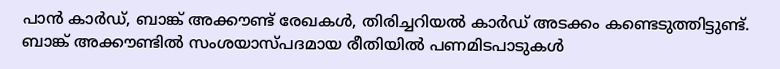പാൻ കാർഡ്, ബാങ്ക് അക്കൗണ്ട് രേഖകൾ, തിരിച്ചറിയൽ കാർഡ് അടക്കം കണ്ടെടുത്തിട്ടുണ്ട്. ബാങ്ക് അക്കൗണ്ടിൽ സംശയാസ്പദമായ രീതിയിൽ പണമിടപാടുകൾ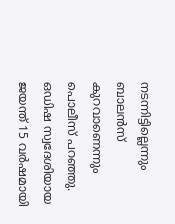നടന്നിട്ടില്ലെന്നും ബാലൻസ് കുറവാണെന്നും പൊലീസ് പറഞ്ഞു. ഒഡിഷ സ്വദേശിയായ ജയന്ത് 15 വർഷമായി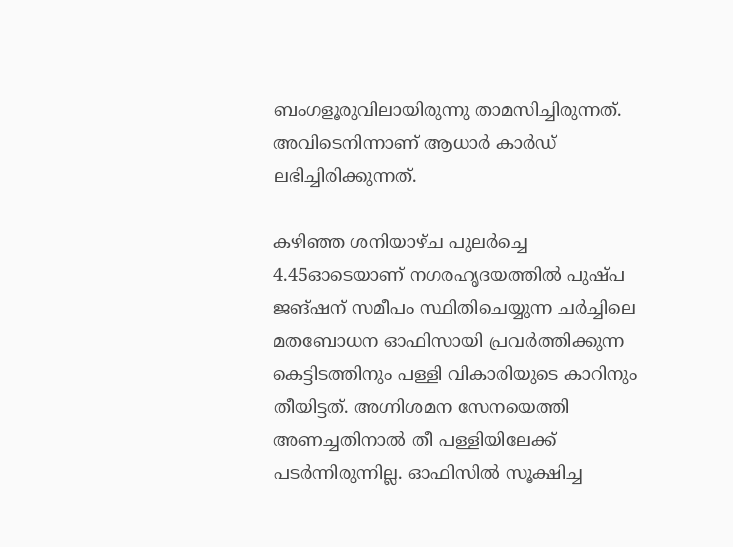ബംഗളൂരുവിലായിരുന്നു താമസിച്ചിരുന്നത്. അവിടെനിന്നാണ് ആധാർ കാർഡ് ലഭിച്ചിരിക്കുന്നത്.

കഴിഞ്ഞ ശനിയാഴ്ച പുലർച്ചെ 4.45ഓടെയാണ് നഗരഹൃദയത്തിൽ പുഷ്പ ജങ്ഷന് സമീപം സ്ഥിതിചെയ്യുന്ന ചർച്ചിലെ മതബോധന ഓഫിസായി പ്രവർത്തിക്കുന്ന കെട്ടിടത്തിനും പള്ളി വികാരിയുടെ കാറിനും തീയിട്ടത്. അഗ്നിശമന സേനയെത്തി അണച്ചതിനാൽ തീ പള്ളിയിലേക്ക് പടർന്നിരുന്നില്ല. ഓഫിസിൽ സൂക്ഷിച്ച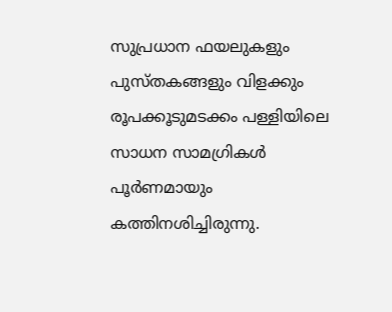സുപ്രധാന ഫയലുകളും പുസ്തകങ്ങളും വിളക്കും രൂപക്കൂടുമടക്കം പള്ളിയിലെ സാധന സാമഗ്രികൾ പൂർണമായും കത്തിനശിച്ചിരുന്നു.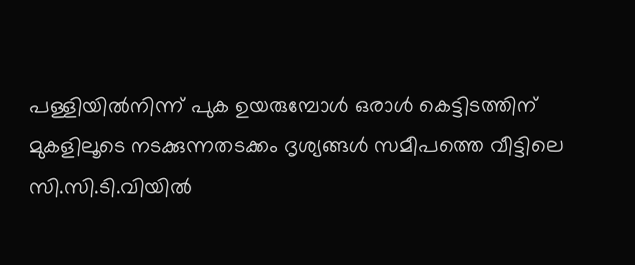പള്ളിയിൽനിന്ന് പുക ഉയരുമ്പോൾ ഒരാൾ കെട്ടിടത്തിന് മുകളിലൂടെ നടക്കുന്നതടക്കം ദൃശ്യങ്ങൾ സമീപത്തെ വീട്ടിലെ സി.സി.ടി.വിയിൽ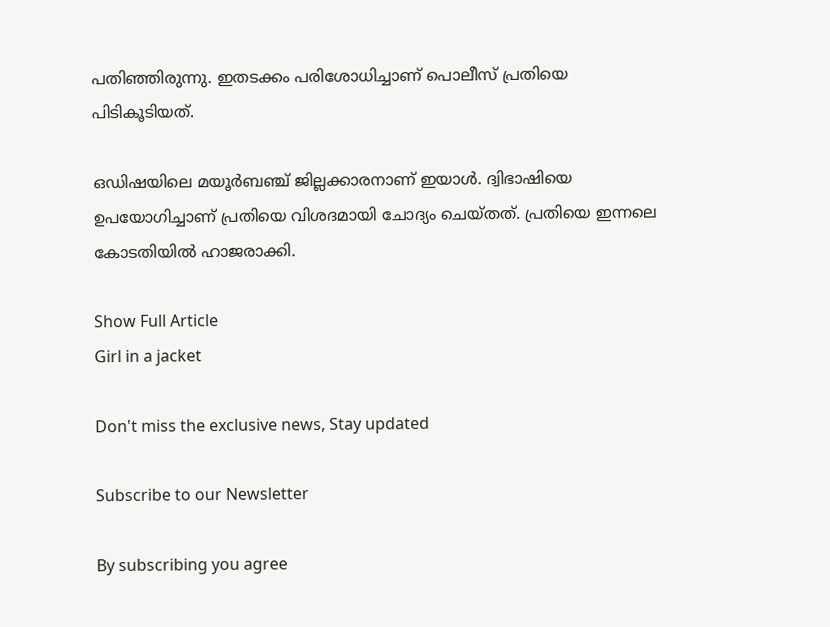പതിഞ്ഞിരുന്നു. ഇതടക്കം പരിശോധിച്ചാണ് പൊലീസ് പ്രതിയെ പിടികൂടിയത്.

ഒഡിഷയിലെ മയൂർബഞ്ച് ജില്ലക്കാരനാണ് ഇയാൾ. ദ്വിഭാഷിയെ ഉപയോഗിച്ചാണ് പ്രതിയെ വിശദമായി ചോദ്യം ചെയ്തത്. പ്രതിയെ ഇന്നലെ കോടതിയിൽ ഹാജരാക്കി.

Show Full Article
Girl in a jacket

Don't miss the exclusive news, Stay updated

Subscribe to our Newsletter

By subscribing you agree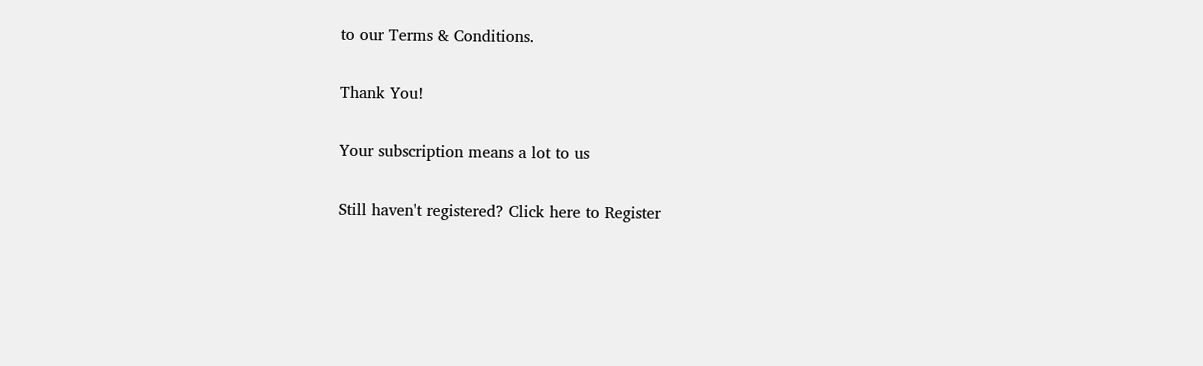to our Terms & Conditions.

Thank You!

Your subscription means a lot to us

Still haven't registered? Click here to Register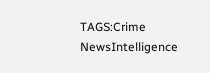TAGS:Crime NewsIntelligence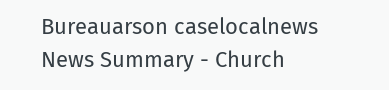Bureauarson caselocalnews
News Summary - Church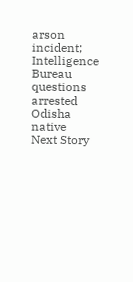arson incident; Intelligence Bureau questions arrested Odisha native
Next Story